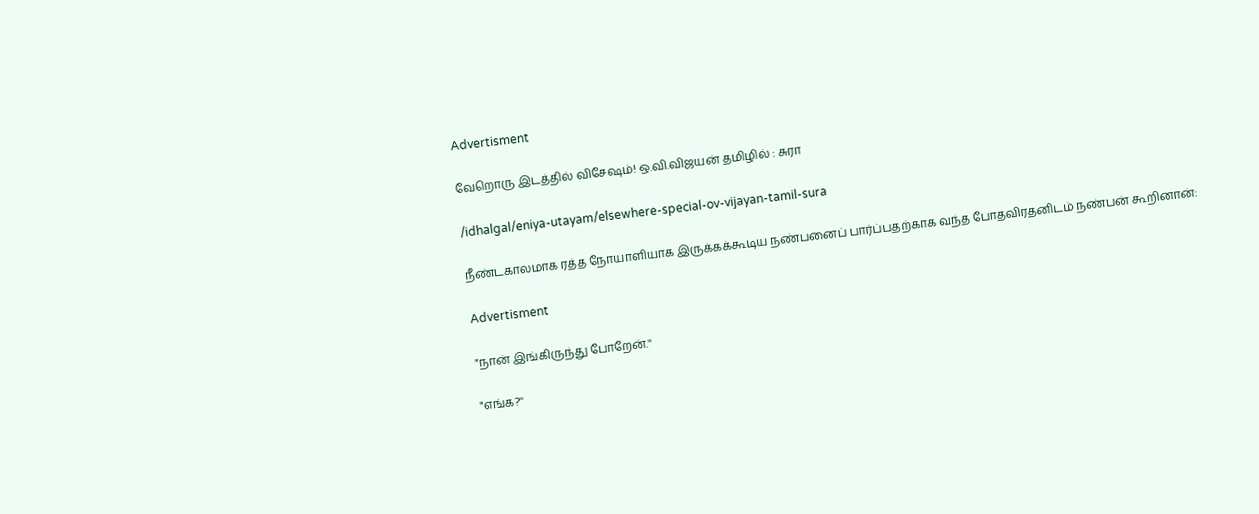Advertisment

வேறொரு இடத்தில் விசேஷம்! ஒ.வி.விஜயன் தமிழில் : சுரா

/idhalgal/eniya-utayam/elsewhere-special-ov-vijayan-tamil-sura

நீண்டகாலமாக ரத்த நோயாளியாக இருக்கக்கூடிய நண்பனைப் பார்ப்பதற்காக வந்த போதவிரதனிடம் நண்பன் கூறினான்:

Advertisment

"நான் இங்கிருந்து போறேன்.''

"எங்க?''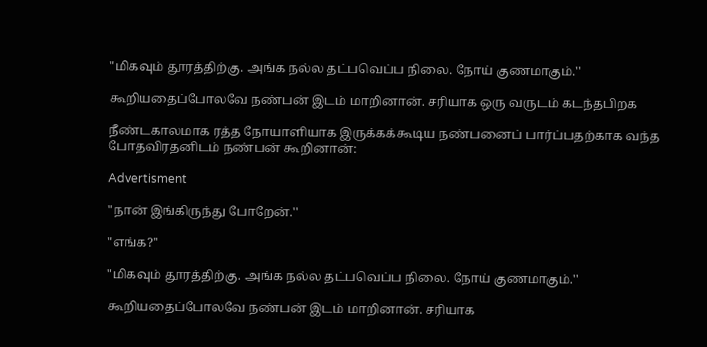"மிகவும் தூரத்திற்கு. அங்க நல்ல தட்பவெப்ப நிலை. நோய் குணமாகும்.''

கூறியதைப்போலவே நண்பன் இடம் மாறினான். சரியாக ஒரு வருடம் கடந்தபிறக

நீண்டகாலமாக ரத்த நோயாளியாக இருக்கக்கூடிய நண்பனைப் பார்ப்பதற்காக வந்த போதவிரதனிடம் நண்பன் கூறினான்:

Advertisment

"நான் இங்கிருந்து போறேன்.''

"எங்க?''

"மிகவும் தூரத்திற்கு. அங்க நல்ல தட்பவெப்ப நிலை. நோய் குணமாகும்.''

கூறியதைப்போலவே நண்பன் இடம் மாறினான். சரியாக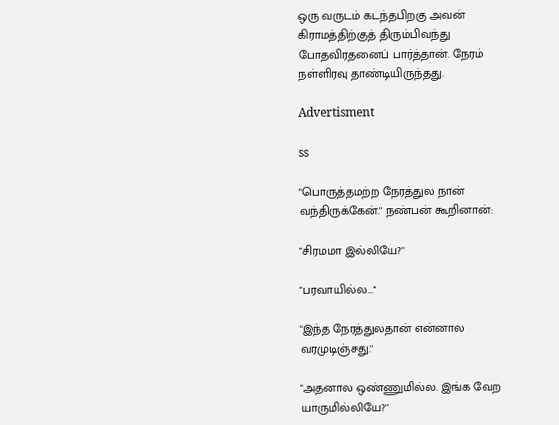ஒரு வருடம் கடந்தபிறகு அவன் கிராமத்திற்குத் திரும்பிவந்து போதவிரதனைப் பார்த்தான். நேரம் நள்ளிரவு தாண்டியிருந்தது.

Advertisment

ss

"பொருத்தமற்ற நேரத்துல நான் வந்திருக்கேன்.'' நண்பன் கூறினான்:

"சிரமமா இல்லியே?''

"பரவாயில்ல...''

"இந்த நேரத்துலதான் என்னால வரமுடிஞ்சது.''

"அதனால ஒண்ணுமில்ல. இங்க வேற யாருமில்லியே?''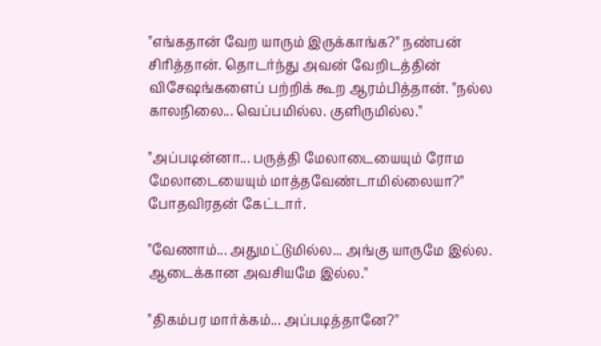"எங்கதான் வேற யாரும் இருக்காங்க?'' நண்பன் சிரித்தான். தொடர்ந்து அவன் வேறிடத்தின் விசேஷங்களைப் பற்றிக் கூற ஆரம்பித்தான். "நல்ல காலநிலை... வெப்பமில்ல. குளிருமில்ல.''

"அப்படின்னா... பருத்தி மேலாடையையும் ரோம மேலாடையையும் மாத்தவேண்டாமில்லையா?" போதவிரதன் கேட்டார்.

"வேணாம்... அதுமட்டுமில்ல... அங்கு யாருமே இல்ல. ஆடைக்கான அவசியமே இல்ல.''

"திகம்பர மார்க்கம்... அப்படித்தானே?''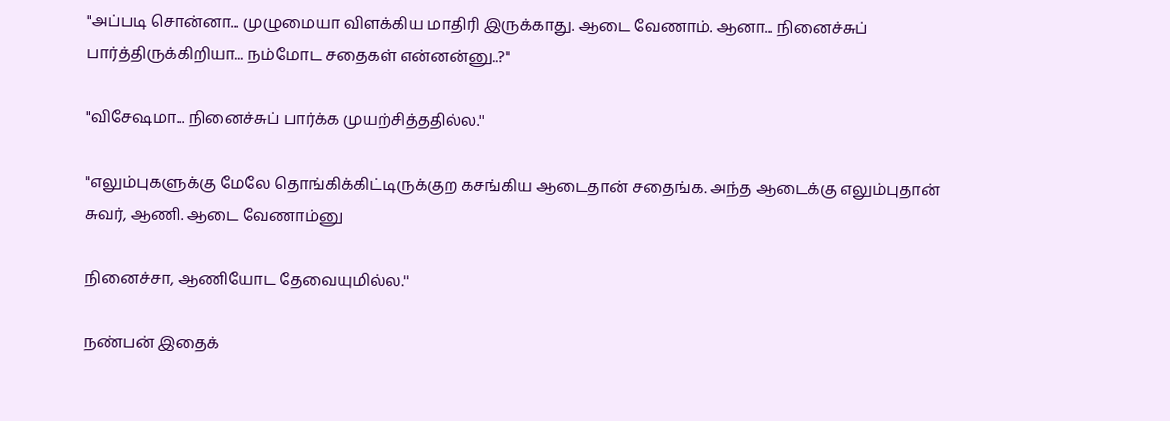"அப்படி சொன்னா... முழுமையா விளக்கிய மாதிரி இருக்காது. ஆடை வேணாம். ஆனா... நினைச்சுப் பார்த்திருக்கிறியா... நம்மோட சதைகள் என்னன்னு..?''

"விசேஷமா... நினைச்சுப் பார்க்க முயற்சித்ததில்ல.''

"எலும்புகளுக்கு மேலே தொங்கிக்கிட்டிருக்குற கசங்கிய ஆடைதான் சதைங்க. அந்த ஆடைக்கு எலும்புதான் சுவர், ஆணி. ஆடை வேணாம்னு

நினைச்சா, ஆணியோட தேவையுமில்ல.''

நண்பன் இதைக்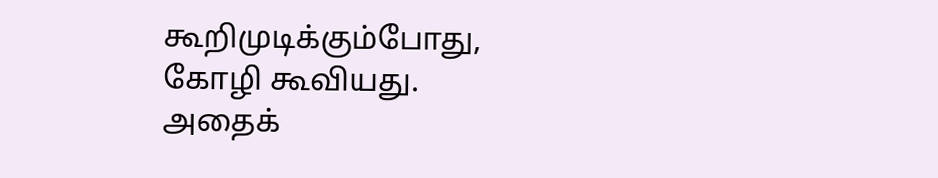கூறிமுடிக்கும்போது, கோழி கூவியது. அதைக்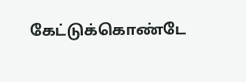கேட்டுக்கொண்டே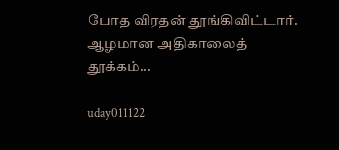போத விரதன் தூங்கிவிட்டார். ஆழமான அதிகாலைத் தூக்கம்...

uday011122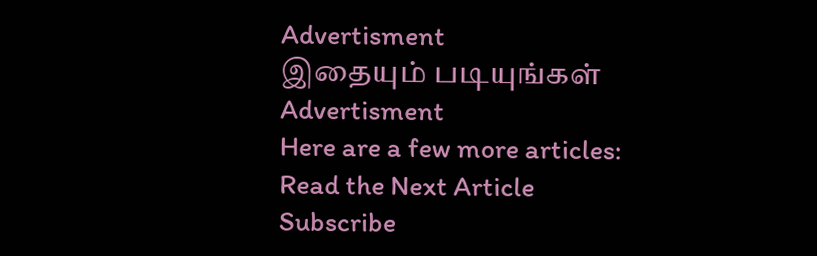Advertisment
இதையும் படியுங்கள்
Advertisment
Here are a few more articles:
Read the Next Article
Subscribe